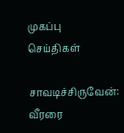முகப்பு
செய்திகள்

சாவடிச்சிருவேன்: வீரரை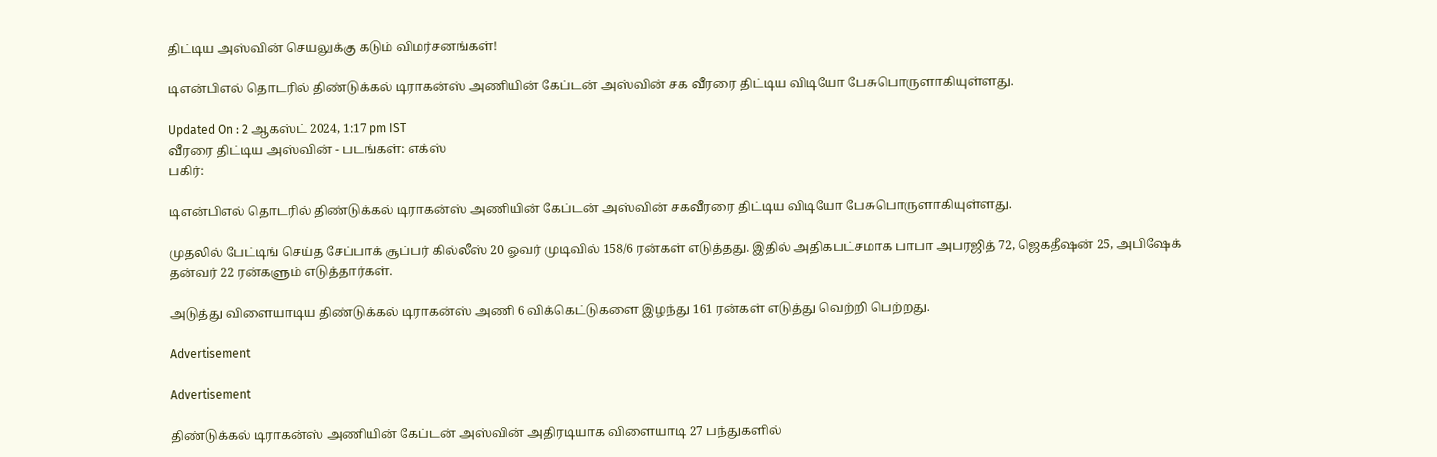திட்டிய அஸ்வின் செயலுக்கு கடும் விமர்சனங்கள்!

டிஎன்பிஎல் தொடரில் திண்டுக்கல் டிராகன்ஸ் அணியின் கேப்டன் அஸ்வின் சக வீரரை திட்டிய விடியோ பேசுபொருளாகியுள்ளது.

Updated On : 2 ஆகஸ்ட் 2024, 1:17 pm IST
வீரரை திட்டிய அஸ்வின் - படங்கள்: எக்ஸ்
பகிர்:

டிஎன்பிஎல் தொடரில் திண்டுக்கல் டிராகன்ஸ் அணியின் கேப்டன் அஸ்வின் சகவீரரை திட்டிய விடியோ பேசுபொருளாகியுள்ளது.

முதலில் பேட்டிங் செய்த சேப்பாக் சூப்பர் கில்லீஸ் 20 ஓவர் முடிவில் 158/6 ரன்கள் எடுத்தது. இதில் அதிகபட்சமாக பாபா அபரஜித் 72, ஜெகதீஷன் 25, அபிஷேக் தன்வர் 22 ரன்களும் எடுத்தார்கள்.

அடுத்து விளையாடிய திண்டுக்கல் டிராகன்ஸ் அணி 6 விக்கெட்டுகளை இழந்து 161 ரன்கள் எடுத்து வெற்றி பெற்றது.

Advertisement

Advertisement

திண்டுக்கல் டிராகன்ஸ் அணியின் கேப்டன் அஸ்வின் அதிரடியாக விளையாடி 27 பந்துகளில்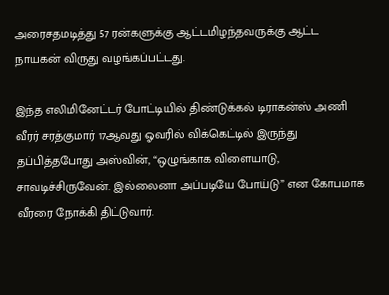அரைசதமடித்து 57 ரன்களுக்கு ஆட்டமிழந்தவருக்கு ஆட்ட நாயகன் விருது வழங்கப்பட்டது.

இந்த எலிமினேட்டர் போட்டியில் திண்டுக்கல் டிராகன்ஸ் அணி வீரர் சரத்குமார் 17ஆவது ஓவரில் விக்கெட்டில் இருந்து தப்பித்தபோது அஸ்வின், “ஒழுங்காக விளையாடு, சாவடிச்சிருவேன். இல்லைனா அப்படியே போய்டு” என கோபமாக வீரரை நோக்கி திட்டுவார்.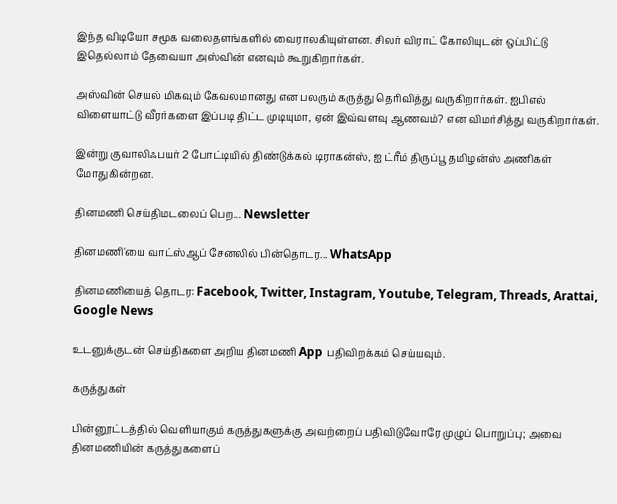இந்த விடியோ சமூக வலைதளங்களில் வைராலகியுள்ளன. சிலர் விராட் கோலியுடன் ஒப்பிட்டு இதெல்லாம் தேவையா அஸ்வின் எனவும் கூறுகிறார்கள்.

அஸ்வின் செயல் மிகவும் கேவலமானது என பலரும் கருத்து தெரிவித்து வருகிறார்கள். ஐபிஎல் விளையாட்டு வீரர்களை இப்படி திட்ட முடியுமா, ஏன் இவ்வளவு ஆணவம்? என விமர்சித்து வருகிறார்கள்.

இன்று குவாலிஃபயர் 2 போட்டியில் திண்டுக்கல் டிராகன்ஸ், ஐ ட்ரீம் திருப்பூ தமிழன்ஸ் அணிகள் மோதுகின்றன.

தினமணி செய்திமடலைப் பெற... Newsletter

தினமணி'யை வாட்ஸ்ஆப் சேனலில் பின்தொடர... WhatsApp

தினமணியைத் தொடர: Facebook, Twitter, Instagram, Youtube, Telegram, Threads, Arattai, Google News

உடனுக்குடன் செய்திகளை அறிய தினமணி App பதிவிறக்கம் செய்யவும்.

கருத்துகள்

பின்னூட்டத்தில் வெளியாகும் கருத்துகளுக்கு அவற்றைப் பதிவிடுவோரே முழுப் பொறுப்பு; அவை தினமணியின் கருத்துகளைப்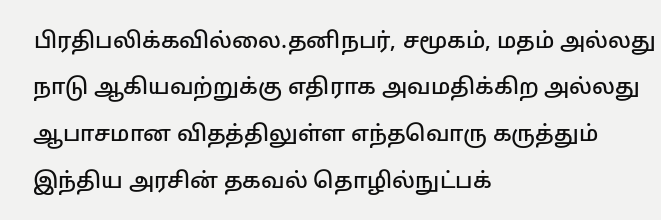பிரதிபலிக்கவில்லை.தனிநபர், சமூகம், மதம் அல்லது நாடு ஆகியவற்றுக்கு எதிராக அவமதிக்கிற அல்லது ஆபாசமான விதத்திலுள்ள எந்தவொரு கருத்தும் இந்திய அரசின் தகவல் தொழில்நுட்பக்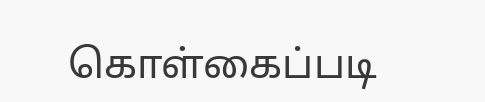கொள்கைப்படி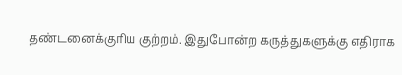தண்டனைக்குரிய குற்றம். இதுபோன்ற கருத்துகளுக்கு எதிராக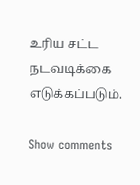உரிய சட்ட நடவடிக்கை எடுக்கப்படும்.

Show comments